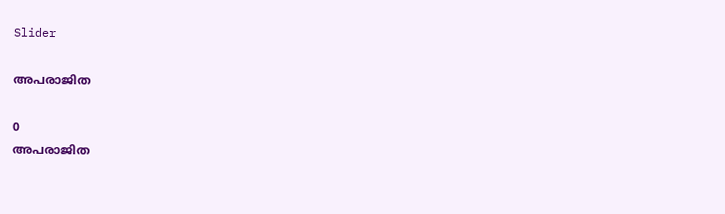Slider

അപരാജിത

0
അപരാജിത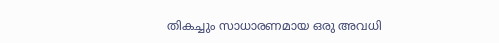തികച്ചും സാധാരണമായ ഒരു അവധി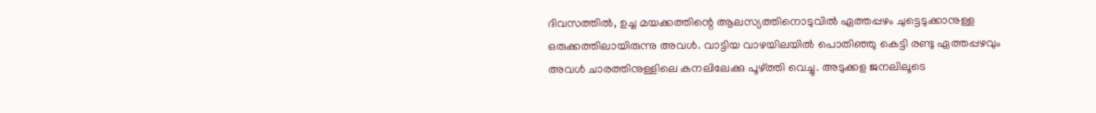ദിവസത്തിൽ, ഉച്ച മയക്കത്തിന്റെ ആലസ്യത്തിനൊടുവിൽ ഏത്തപ്പഴം ചുട്ടെടുക്കാനുള്ള ഒരുക്കത്തിലായിരുന്നു അവൾ. വാട്ടിയ വാഴയിലയിൽ പൊതിഞ്ഞു കെട്ടി രണ്ടു ഏത്തപ്പഴവും അവൾ ചാരത്തിനുള്ളിലെ കനലിലേക്കു പൂഴ്ത്തി വെച്ചു. അടുക്കള ജനലിലൂടെ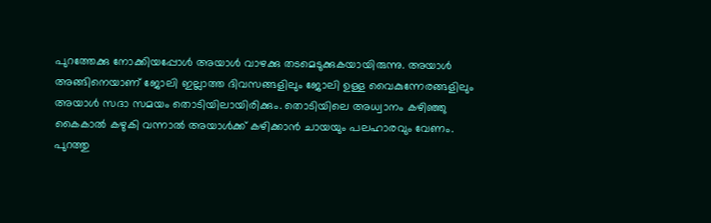പുറത്തേക്കു നോക്കിയപ്പോൾ അയാൾ വാഴക്കു തടമെടുക്കുകയായിരുന്നു. അയാൾ അങ്ങിനെയാണ് ജോലി ഇല്ലാത്ത ദിവസങ്ങളിലും ജോലി ഉള്ള വൈകുന്നേരങ്ങളിലും അയാൾ സദാ സമയം തൊടിയിലായിരിക്കും. തൊടിയിലെ അധ്വാനം കഴിഞ്ഞു കൈകാൽ കഴുകി വന്നാൽ അയാൾക്ക് കഴിക്കാൻ ചായയും പലഹാരവും വേണം. പുറത്തു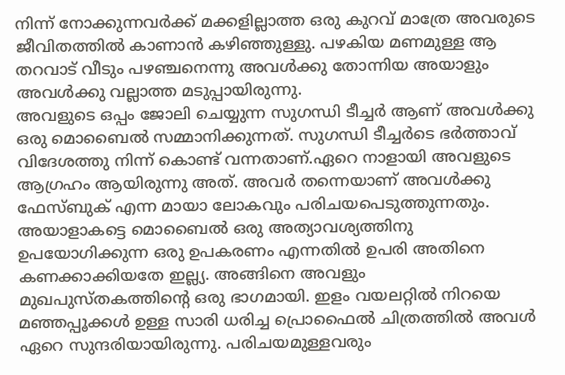നിന്ന് നോക്കുന്നവർക്ക് മക്കളില്ലാത്ത ഒരു കുറവ് മാത്രേ അവരുടെ ജീവിതത്തിൽ കാണാൻ കഴിഞ്ഞുള്ളു. പഴകിയ മണമുള്ള ആ തറവാട് വീടും പഴഞ്ചനെന്നു അവൾക്കു തോന്നിയ അയാളും അവൾക്കു വല്ലാത്ത മടുപ്പായിരുന്നു.
അവളുടെ ഒപ്പം ജോലി ചെയ്യുന്ന സുഗന്ധി ടീച്ചർ ആണ് അവൾക്കു ഒരു മൊബൈൽ സമ്മാനിക്കുന്നത്. സുഗന്ധി ടീച്ചർടെ ഭർത്താവ് വിദേശത്തു നിന്ന് കൊണ്ട് വന്നതാണ്.ഏറെ നാളായി അവളുടെ ആഗ്രഹം ആയിരുന്നു അത്‌. അവർ തന്നെയാണ് അവൾക്കു ഫേസ്ബുക് എന്ന മായാ ലോകവും പരിചയപെടുത്തുന്നതും. അയാളാകട്ടെ മൊബൈൽ ഒരു അത്യാവശ്യത്തിനു ഉപയോഗിക്കുന്ന ഒരു ഉപകരണം എന്നതിൽ ഉപരി അതിനെ കണക്കാക്കിയതേ ഇല്ല്യ. അങ്ങിനെ അവളും മുഖപുസ്തകത്തിന്റെ ഒരു ഭാഗമായി. ഇളം വയലറ്റിൽ നിറയെ മഞ്ഞപ്പൂക്കൾ ഉള്ള സാരി ധരിച്ച പ്രൊഫൈൽ ചിത്രത്തിൽ അവൾ ഏറെ സുന്ദരിയായിരുന്നു. പരിചയമുള്ളവരും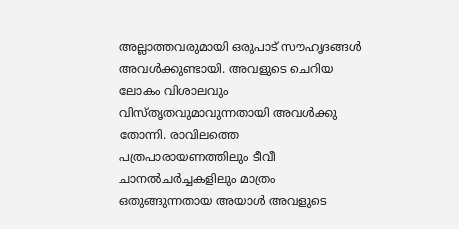അല്ലാത്തവരുമായി ഒരുപാട് സൗഹൃദങ്ങൾ അവൾക്കുണ്ടായി. അവളുടെ ചെറിയ ലോകം വിശാലവും വിസ്‌തൃതവുമാവുന്നതായി അവൾക്കു തോന്നി. രാവിലത്തെ പത്രപാരായണത്തിലും ടീവീ ചാനൽചർച്ചകളിലും മാത്രം ഒതുങ്ങുന്നതായ അയാൾ അവളുടെ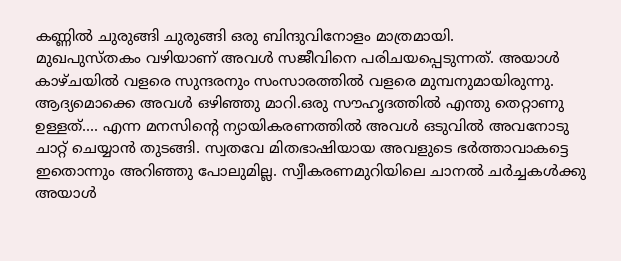കണ്ണിൽ ചുരുങ്ങി ചുരുങ്ങി ഒരു ബിന്ദുവിനോളം മാത്രമായി.
മുഖപുസ്തകം വഴിയാണ് അവൾ സജീവിനെ പരിചയപ്പെടുന്നത്. അയാൾ കാഴ്ചയിൽ വളരെ സുന്ദരനും സംസാരത്തിൽ വളരെ മുമ്പനുമായിരുന്നു. ആദ്യമൊക്കെ അവൾ ഒഴിഞ്ഞു മാറി.ഒരു സൗഹൃദത്തിൽ എന്തു തെറ്റാണു ഉള്ളത്.... എന്ന മനസിന്റെ ന്യായികരണത്തിൽ അവൾ ഒടുവിൽ അവനോടു ചാറ്റ് ചെയ്യാൻ തുടങ്ങി. സ്വതവേ മിതഭാഷിയായ അവളുടെ ഭർത്താവാകട്ടെ ഇതൊന്നും അറിഞ്ഞു പോലുമില്ല. സ്വീകരണമുറിയിലെ ചാനൽ ചർച്ചകൾക്കു അയാൾ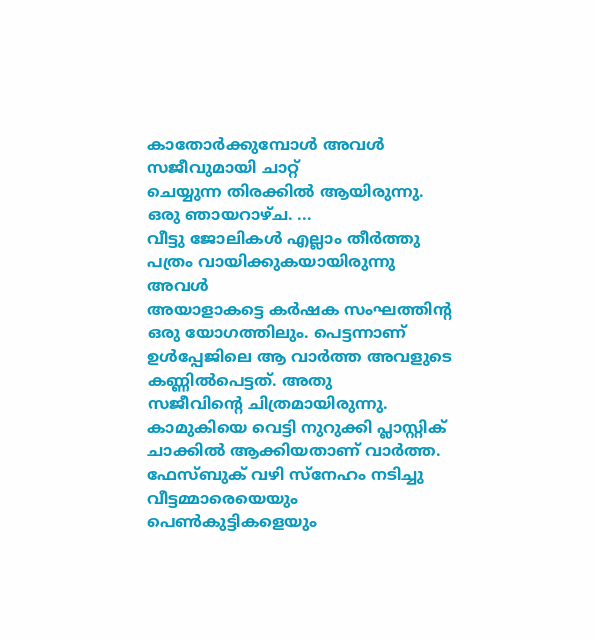കാതോർക്കുമ്പോൾ അവൾ സജീവുമായി ചാറ്റ്
ചെയ്യുന്ന തിരക്കിൽ ആയിരുന്നു.
ഒരു ഞായറാഴ്ച. ...
വീട്ടു ജോലികൾ എല്ലാം തീർത്തു പത്രം വായിക്കുകയായിരുന്നു അവൾ
അയാളാകട്ടെ കർഷക സംഘത്തിന്റ ഒരു യോഗത്തിലും. പെട്ടന്നാണ് ഉൾപ്പേജിലെ ആ വാർത്ത അവളുടെ കണ്ണിൽപെട്ടത്. അതു
സജീവിന്റെ ചിത്രമായിരുന്നു. കാമുകിയെ വെട്ടി നുറുക്കി പ്ലാസ്റ്റിക് ചാക്കിൽ ആക്കിയതാണ് വാർത്ത. ഫേസ്ബുക് വഴി സ്‌നേഹം നടിച്ചു വീട്ടമ്മാരെയെയും പെൺകുട്ടികളെയും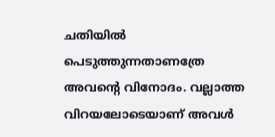ചതിയിൽ പെടുത്തുന്നതാണത്രേ അവന്റെ വിനോദം. വല്ലാത്ത വിറയലോടെയാണ് അവൾ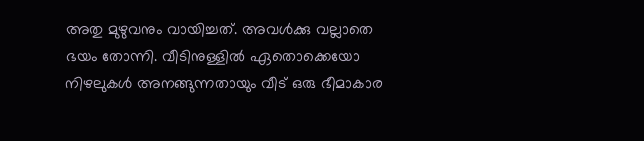അതു മുഴുവനും വായിച്ചത്. അവൾക്കു വല്ലാതെ ഭയം തോന്നി. വീടിനുള്ളിൽ ഏതൊക്കെയോ നിഴലുകൾ അനങ്ങുന്നതായും വീട് ഒരു ഭീമാകാര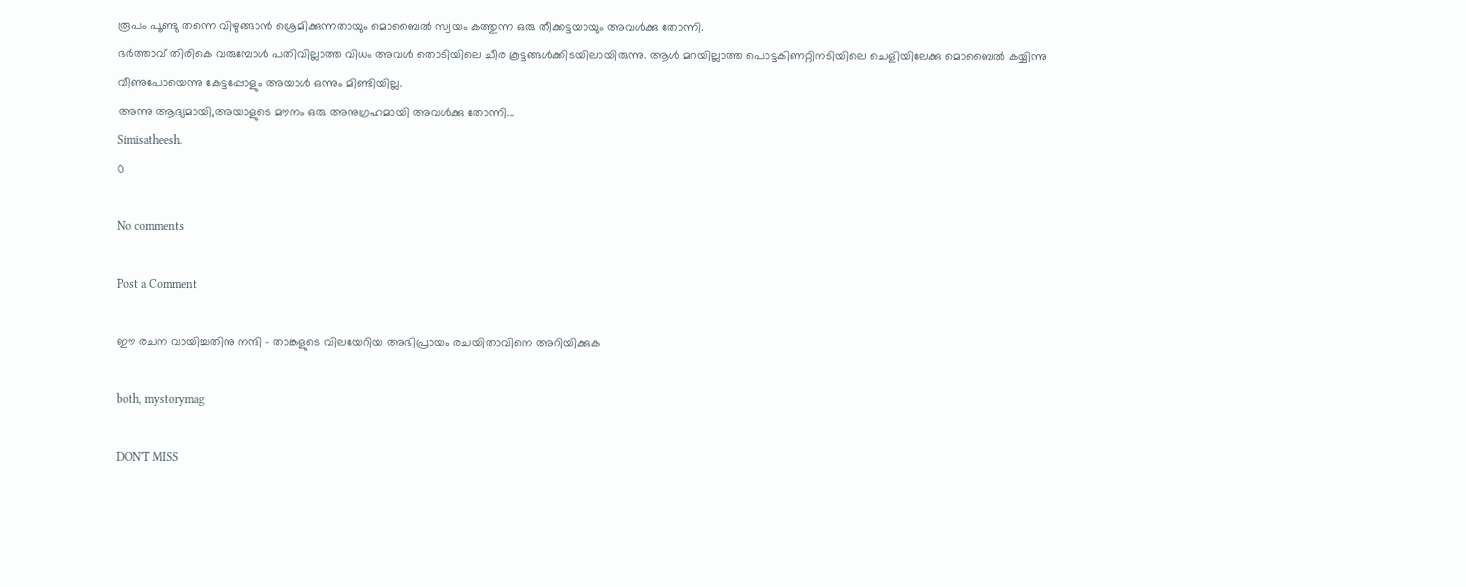രൂപം പൂണ്ടു തന്നെ വിഴുങ്ങാൻ ശ്രെമിക്കുന്നതായും മൊബൈൽ സ്വയം കത്തുന്ന ഒരു തീക്കട്ടയായും അവൾക്കു തോന്നി.
ഭർത്താവ് തിരികെ വരുമ്പോൾ പതിവില്ലാത്ത വിധം അവൾ തൊടിയിലെ ചീര കൂട്ടങ്ങൾക്കിടയിലായിരുന്നു. ആൾ മറയില്ലാത്ത പൊട്ടകിണറ്റിനടിയിലെ ചെളിയിലേക്കു മൊബൈൽ കയ്യിന്നു വീണുപോയെന്നു കേട്ടപ്പോളും അയാൾ ഒന്നും മിണ്ടിയില്ല.
അന്നു ആദ്യമായി,അയാളുടെ മൗനം ഒരു അനുഗ്രഹമായി അവൾക്കു തോന്നി...
Simisatheesh.
0

No comments

Post a Comment

ഈ രചന വായിച്ചതിനു നന്ദി - താങ്കളുടെ വിലയേറിയ അഭിപ്രായം രചയിതാവിനെ അറിയിക്കുക

both, mystorymag

DON'T MISS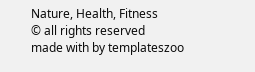Nature, Health, Fitness
© all rights reserved
made with by templateszoo